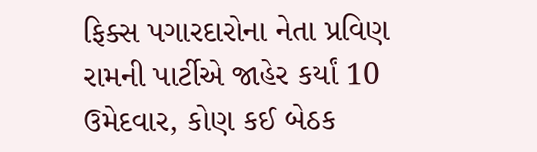ફિક્સ પગારદારોના નેતા પ્રવિણ રામની પાર્ટીએ જાહેર કર્યાં 10 ઉમેદવાર, કોણ કઈ બેઠક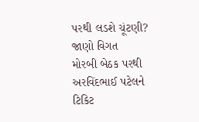પરથી લડશે ચૂંટણી? જાણો વિગત
મોરબી બેઠક પરથી અરવિંદભાઈ પટેલને ટિકિટ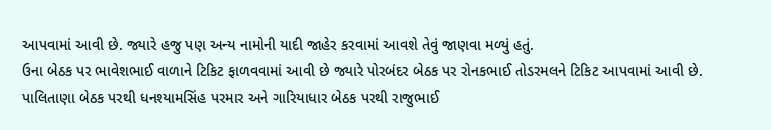આપવામાં આવી છે. જ્યારે હજુ પણ અન્ય નામોની યાદી જાહેર કરવામાં આવશે તેવું જાણવા મળ્યું હતું.
ઉના બેઠક પર ભાવેશભાઈ વાળાને ટિકિટ ફાળવવામાં આવી છે જ્યારે પોરબંદર બેઠક પર રોનકભાઈ તોડરમલને ટિકિટ આપવામાં આવી છે.
પાલિતાણા બેઠક પરથી ધનશ્યામસિંહ પરમાર અને ગારિયાધાર બેઠક પરથી રાજુભાઈ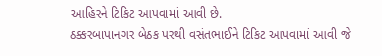આહિરને ટિકિટ આપવામાં આવી છે.
ઠક્કરબાપાનગર બેઠક પરથી વસંતભાઈને ટિકિટ આપવામાં આવી જે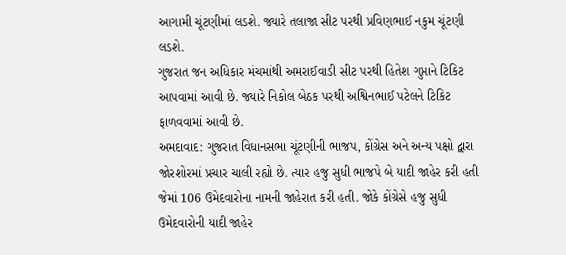આગામી ચૂંટણીમાં લડશે. જ્યારે તલાજા સીટ પરથી પ્રવિણભાઈ નકુમ ચૂંટણી લડશે.
ગુજરાત જન અધિકાર મંચમાંથી અમરાઈવાડી સીટ પરથી હિતેશ ગુપ્તાને ટિકિટ આપવામાં આવી છે. જ્યારે નિકોલ બેઠક પરથી અશ્વિનભાઈ પટેલને ટિકિટ ફાળવવામાં આવી છે.
અમદાવાદ: ગુજરાત વિધાનસભા ચૂંટણીની ભાજપ, કોંગ્રેસ અને અન્ય પક્ષો દ્વારા જોરશોરમાં પ્રચાર ચાલી રહ્યો છે. ત્યાર હજુ સુધી ભાજપે બે યાદી જાહેર કરી હતી જેમાં 106 ઉમેદવારોના નામની જાહેરાત કરી હતી. જોકે કોંગ્રેસે હજુ સુધી ઉમેદવારોની યાદી જાહેર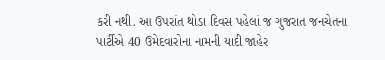કરી નથી. આ ઉપરાંત થોડા દિવસ પહેલાં જ ગુજરાત જનચેતના પાર્ટીએ 40 ઉમેદવારોના નામની યાદી જાહેર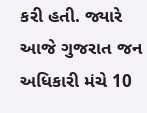કરી હતી. જ્યારે આજે ગુજરાત જન અધિકારી મંચે 10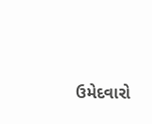ઉમેદવારો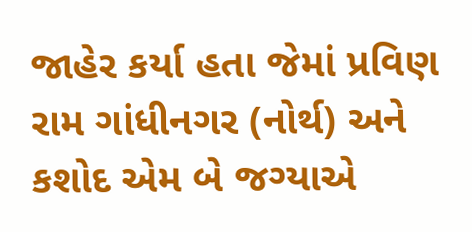જાહેર કર્યા હતા જેમાં પ્રવિણ રામ ગાંધીનગર (નોર્થ) અને કશોદ એમ બે જગ્યાએ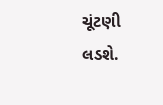ચૂંટણી લડશે.